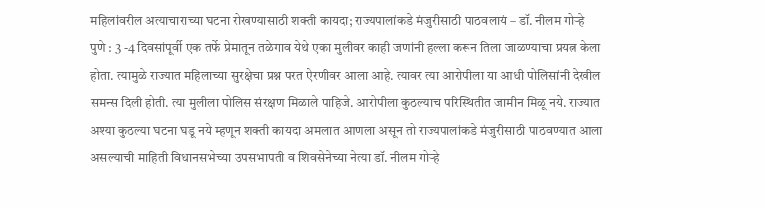महिलांवरील अत्याचाराच्या घटना रोखण्यासाठी शक्ती कायदा; राज्यपालांकडे मंजुरीसाठी पाठवलायं – डॉ. नीलम गोऱ्हे
पुणे : 3 -4 दिवसांपूर्वी एक तर्फे प्रेमातून तळेगाव येथे एका मुलीवर काही जणांनी हल्ला करून तिला जाळण्याचा प्रयत्न केला होता. त्यामुळे राज्यात महिलाच्या सुरक्षेचा प्रश्न परत ऐरणीवर आला आहे. त्यावर त्या आरोपीला या आधी पोलिसांनी देखील समन्स दिली होती. त्या मुलीला पोलिस संरक्षण मिळाले पाहिजे. आरोपीला कुठल्याच परिस्थितीत जामीन मिळू नये. राज्यात अश्या कुठल्या घटना घडू नये म्हणून शक्ती कायदा अमलात आणला असून तो राज्यपालांकडे मंजुरीसाठी पाठवण्यात आला असल्याची माहिती विधानसभेच्या उपसभापती व शिवसेनेच्या नेत्या डॉ. नीलम गोऱ्हे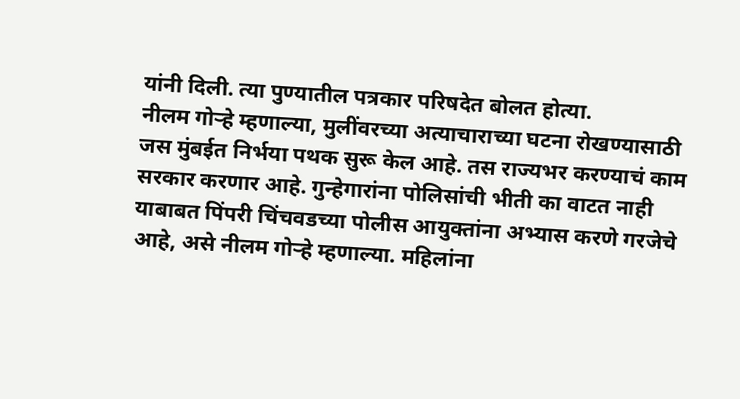यांनी दिली. त्या पुण्यातील पत्रकार परिषदेत बोलत होत्या.
नीलम गोऱ्हे म्हणाल्या, मुलींवरच्या अत्याचाराच्या घटना रोखण्यासाठी जस मुंबईत निर्भया पथक सुरू केल आहे. तस राज्यभर करण्याचं काम सरकार करणार आहे. गुन्हेगारांना पोलिसांची भीती का वाटत नाही याबाबत पिंपरी चिंचवडच्या पोलीस आयुक्तांना अभ्यास करणे गरजेचे आहे, असे नीलम गोऱ्हे म्हणाल्या. महिलांना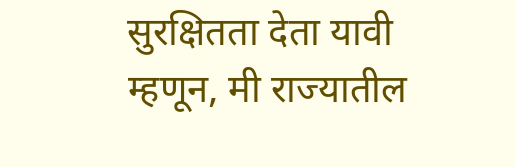सुरक्षितता देता यावी म्हणून, मी राज्यातील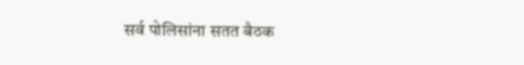सर्व पोलिसांना सतत बैठक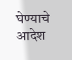घेण्याचे आदेश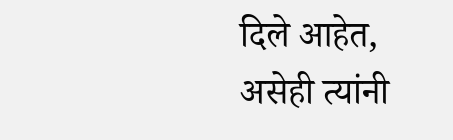दिले आहेत, असेही त्यांनी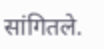सांगितले.